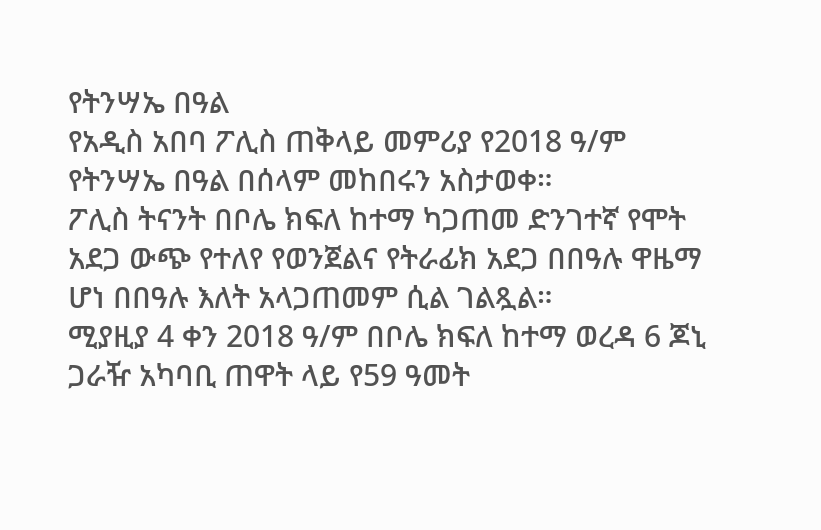የትንሣኤ በዓል
የአዲስ አበባ ፖሊስ ጠቅላይ መምሪያ የ2018 ዓ/ም የትንሣኤ በዓል በሰላም መከበሩን አስታወቀ።
ፖሊስ ትናንት በቦሌ ክፍለ ከተማ ካጋጠመ ድንገተኛ የሞት አደጋ ውጭ የተለየ የወንጀልና የትራፊክ አደጋ በበዓሉ ዋዜማ ሆነ በበዓሉ እለት አላጋጠመም ሲል ገልጿል።
ሚያዚያ 4 ቀን 2018 ዓ/ም በቦሌ ክፍለ ከተማ ወረዳ 6 ጆኒ ጋራዥ አካባቢ ጠዋት ላይ የ59 ዓመት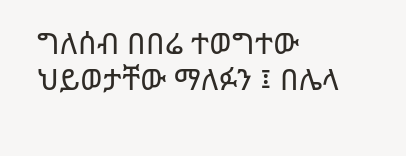ግለሰብ በበሬ ተወግተው ህይወታቸው ማለፉን ፤ በሌላ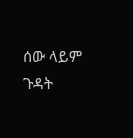ሰው ላይም ጉዳት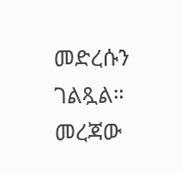መድረሱን ገልጿል።
መረጃው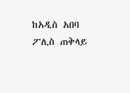ከአዲስ አበባ ፖሊስ ጠቅላይ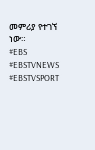መምሪያ የተገኘ ነው።
#EBS
#EBSTVNEWS
#EBSTVSPORT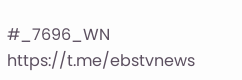#_7696_WN
https://t.me/ebstvnews